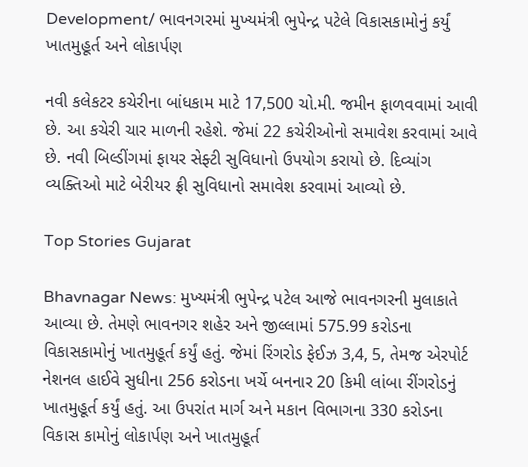Development/ ભાવનગરમાં મુખ્યમંત્રી ભુપેન્દ્ર પટેલે વિકાસકામોનું કર્યું ખાતમુહૂર્ત અને લોકાર્પણ

નવી કલેકટર કચેરીના બાંધકામ માટે 17,500 ચો.મી. જમીન ફાળવવામાં આવી છે. આ કચેરી ચાર માળની રહેશે. જેમાં 22 કચેરીઓનો સમાવેશ કરવામાં આવે છે. નવી બિલ્ડીંગમાં ફાયર સેફ્ટી સુવિધાનો ઉપયોગ કરાયો છે. દિવ્યાંગ વ્યક્તિઓ માટે બેરીયર ફ્રી સુવિધાનો સમાવેશ કરવામાં આવ્યો છે.

Top Stories Gujarat

Bhavnagar News: મુખ્યમંત્રી ભુપેન્દ્ર પટેલ આજે ભાવનગરની મુલાકાતે આવ્યા છે. તેમણે ભાવનગર શહેર અને જીલ્લામાં 575.99 કરોડના વિકાસકામોનું ખાતમુહૂર્ત કર્યું હતું. જેમાં રિંગરોડ ફેઈઝ 3,4, 5, તેમજ એરપોર્ટ નેશનલ હાઈવે સુધીના 256 કરોડના ખર્ચે બનનાર 20 કિમી લાંબા રીંગરોડનું ખાતમુહૂર્ત કર્યું હતું. આ ઉપરાંત માર્ગ અને મકાન વિભાગના 330 કરોડના વિકાસ કામોનું લોકાર્પણ અને ખાતમુહૂર્ત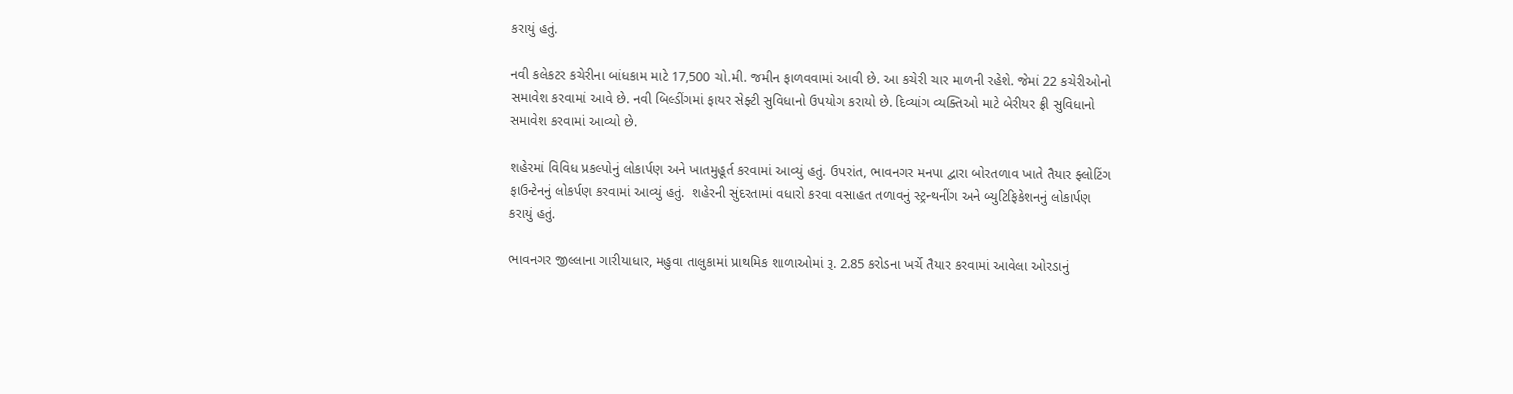કરાયું હતું.

નવી કલેકટર કચેરીના બાંધકામ માટે 17,500 ચો.મી. જમીન ફાળવવામાં આવી છે. આ કચેરી ચાર માળની રહેશે. જેમાં 22 કચેરીઓનો સમાવેશ કરવામાં આવે છે. નવી બિલ્ડીંગમાં ફાયર સેફ્ટી સુવિધાનો ઉપયોગ કરાયો છે. દિવ્યાંગ વ્યક્તિઓ માટે બેરીયર ફ્રી સુવિધાનો સમાવેશ કરવામાં આવ્યો છે.

શહેરમાં વિવિધ પ્રકલ્પોનું લોકાર્પણ અને ખાતમુહૂર્ત કરવામાં આવ્યું હતું. ઉપરાંત, ભાવનગર મનપા દ્વારા બોરતળાવ ખાતે તૈયાર ફ્લોટિંગ ફાઉન્ટેનનું લોકર્પણ કરવામાં આવ્યું હતું.  શહેરની સુંદરતામાં વધારો કરવા વસાહત તળાવનું સ્ટ્રન્થનીંગ અને બ્યુટિફિકેશનનું લોકાર્પણ કરાયું હતું.

ભાવનગર જીલ્લાના ગારીયાધાર, મહુવા તાલુકામાં પ્રાથમિક શાળાઓમાં રૂ. 2.85 કરોડના ખર્ચે તૈયાર કરવામાં આવેલા ઓરડાનું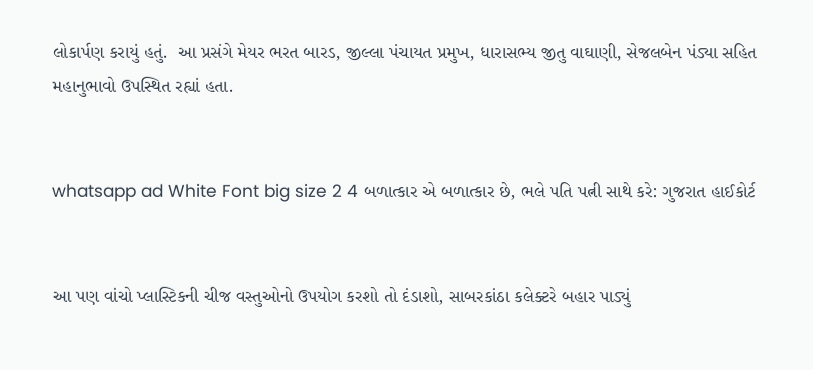લોકાર્પણ કરાયું હતું.  આ પ્રસંગે મેયર ભરત બારડ, જીલ્લા પંચાયત પ્રમુખ, ધારાસભ્ય જીતુ વાઘાણી, સેજલબેન પંડ્યા સહિત મહાનુભાવો ઉપસ્થિત રહ્યાં હતા.


whatsapp ad White Font big size 2 4 બળાત્કાર એ બળાત્કાર છે, ભલે પતિ પત્ની સાથે કરે: ગુજરાત હાઈકોર્ટ


આ પણ વાંચો પ્લાસ્ટિકની ચીજ વસ્તુઓનો ઉપયોગ કરશો તો દંડાશો, સાબરકાંઠા કલેક્ટરે બહાર પાડ્યું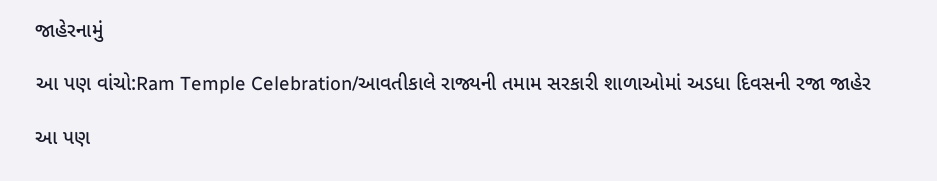જાહેરનામું

આ પણ વાંચો:Ram Temple Celebration/આવતીકાલે રાજ્યની તમામ સરકારી શાળાઓમાં અડધા દિવસની રજા જાહેર

આ પણ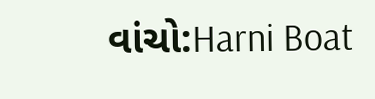વાંચો:Harni Boat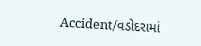Accident/વડોદરામાં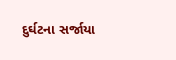દુર્ઘટના સર્જાયા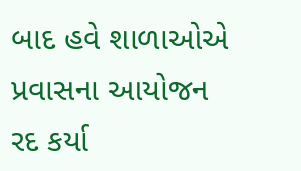બાદ હવે શાળાઓએ પ્રવાસના આયોજન રદ કર્યા